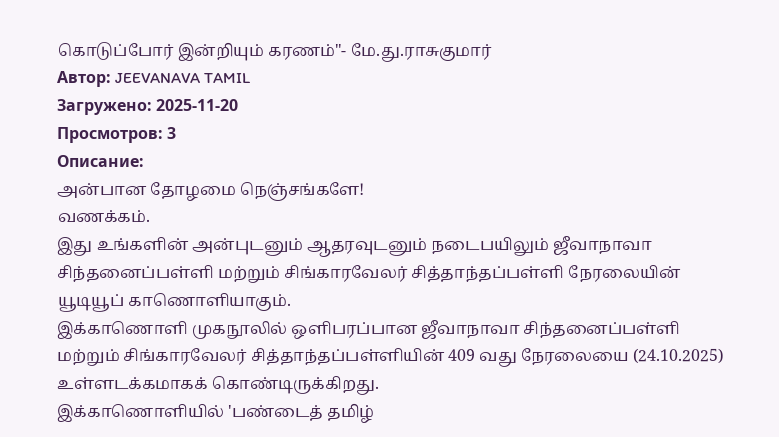கொடுப்போர் இன்றியும் கரணம்"- மே.து.ராசுகுமார்
Автор: JEEVANAVA TAMIL
Загружено: 2025-11-20
Просмотров: 3
Описание:
அன்பான தோழமை நெஞ்சங்களே!
வணக்கம்.
இது உங்களின் அன்புடனும் ஆதரவுடனும் நடைபயிலும் ஜீவாநாவா சிந்தனைப்பள்ளி மற்றும் சிங்காரவேலர் சித்தாந்தப்பள்ளி நேரலையின் யூடியூப் காணொளியாகும்.
இக்காணொளி முகநூலில் ஒளிபரப்பான ஜீவாநாவா சிந்தனைப்பள்ளி மற்றும் சிங்காரவேலர் சித்தாந்தப்பள்ளியின் 409 வது நேரலையை (24.10.2025) உள்ளடக்கமாகக் கொண்டிருக்கிறது.
இக்காணொளியில் 'பண்டைத் தமிழ்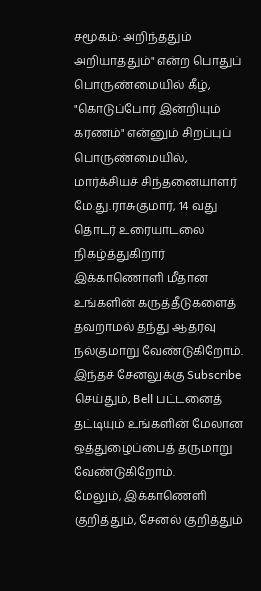சமூகம்: அறிந்ததும் அறியாததும்" என்ற பொதுப் பொருண்மையில் கீழ்,
"கொடுப்போர் இன்றியும் கரணம்" என்னும் சிறப்புப் பொருண்மையில், மார்க்சியச் சிந்தனையாளர்
மே.து.ராசுகுமார், 14 வது தொடர் உரையாடலை நிகழ்த்துகிறார்
இக்காணொளி மீதான உங்களின் கருத்தீடுகளைத் தவறாமல் தந்து ஆதரவு நல்குமாறு வேண்டுகிறோம்.
இந்தச் சேனலுக்கு Subscribe செய்தும், Bell பட்டனைத் தட்டியும் உங்களின் மேலான ஒத்துழைப்பைத் தருமாறு வேண்டுகிறோம்.
மேலும், இக்காணெளி குறித்தும், சேனல் குறித்தும்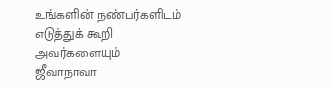உங்களின் நண்பர்களிடம் எடுத்துக் கூறி அவர்களையும் ஜீவாநாவா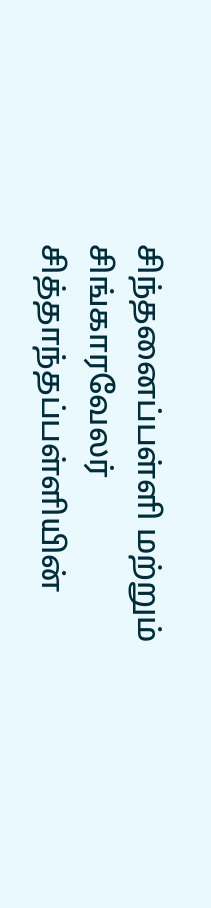சிந்தனைப்பள்ளி மற்றும் சிங்காரவேலர் சித்தாந்தப்பள்ளியின்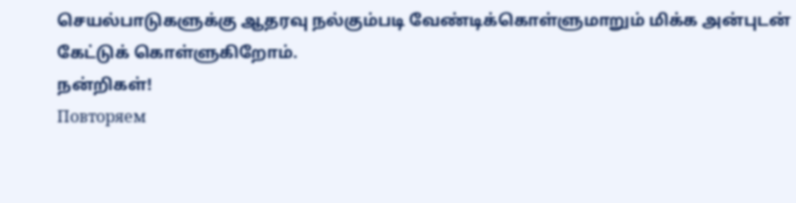செயல்பாடுகளுக்கு ஆதரவு நல்கும்படி வேண்டிக்கொள்ளுமாறும் மிக்க அன்புடன் கேட்டுக் கொள்ளுகிறோம்.
நன்றிகள்!
Повторяем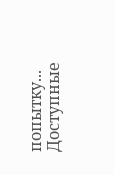попытку...
Доступные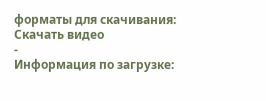форматы для скачивания:
Скачать видео
-
Информация по загрузке: